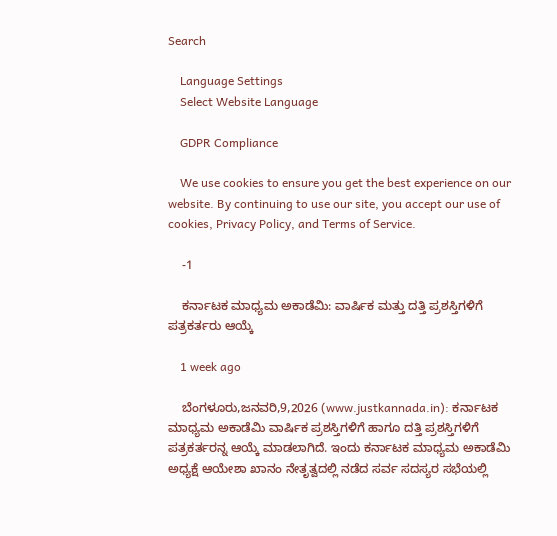Search

    Language Settings
    Select Website Language

    GDPR Compliance

    We use cookies to ensure you get the best experience on our website. By continuing to use our site, you accept our use of cookies, Privacy Policy, and Terms of Service.

    -1

    ಕರ್ನಾಟಕ ಮಾಧ್ಯಮ ಅಕಾಡೆಮಿ: ವಾರ್ಷಿಕ ಮತ್ತು ದತ್ತಿ ಪ್ರಶಸ್ತಿಗಳಿಗೆ ಪತ್ರಕರ್ತರು ಆಯ್ಕೆ

    1 week ago

    ಬೆಂಗಳೂರು,ಜನವರಿ,9,2026 (www.justkannada.in): ಕರ್ನಾಟಕ ಮಾಧ್ಯಮ ಅಕಾಡೆಮಿ ವಾರ್ಷಿಕ ಪ್ರಶಸ್ತಿಗಳಿಗೆ ಹಾಗೂ ದತ್ತಿ ಪ್ರಶಸ್ತಿಗಳಿಗೆ ಪತ್ರಕರ್ತರನ್ನ ಆಯ್ಕೆ ಮಾಡಲಾಗಿದೆ. ಇಂದು ಕರ್ನಾಟಕ ಮಾಧ್ಯಮ ಅಕಾಡೆಮಿ ಅಧ್ಯಕ್ಷೆ ಆಯೇಶಾ ಖಾನಂ ನೇತೃತ್ವದಲ್ಲಿ ನಡೆದ ಸರ್ವ ಸದಸ್ಯರ ಸಭೆಯಲ್ಲಿ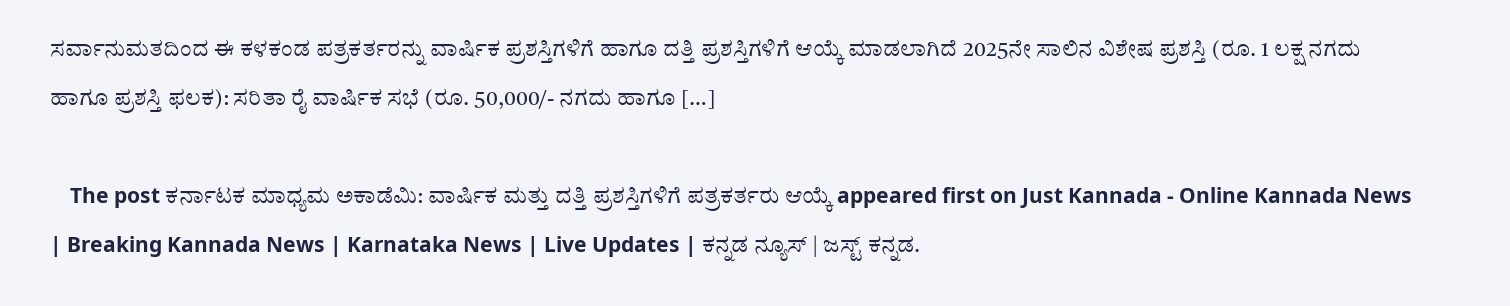ಸರ್ವಾನುಮತದಿಂದ ಈ ಕಳಕಂಡ ಪತ್ರಕರ್ತರನ್ನು ವಾರ್ಷಿಕ ಪ್ರಶಸ್ತಿಗಳಿಗೆ ಹಾಗೂ ದತ್ತಿ ಪ್ರಶಸ್ತಿಗಳಿಗೆ ಆಯ್ಕೆ ಮಾಡಲಾಗಿದೆ 2025ನೇ ಸಾಲಿನ ವಿಶೇಷ ಪ್ರಶಸ್ತಿ (ರೂ. 1 ಲಕ್ಷ ನಗದು ಹಾಗೂ ಪ್ರಶಸ್ತಿ ಫಲಕ): ಸರಿತಾ ರೈ ವಾರ್ಷಿಕ ಸಭೆ (ರೂ. 50,000/- ನಗದು ಹಾಗೂ […]

    The post ಕರ್ನಾಟಕ ಮಾಧ್ಯಮ ಅಕಾಡೆಮಿ: ವಾರ್ಷಿಕ ಮತ್ತು ದತ್ತಿ ಪ್ರಶಸ್ತಿಗಳಿಗೆ ಪತ್ರಕರ್ತರು ಆಯ್ಕೆ appeared first on Just Kannada - Online Kannada News | Breaking Kannada News | Karnataka News | Live Updates | ಕನ್ನಡ ನ್ಯೂಸ್ | ಜಸ್ಟ್ ಕನ್ನಡ.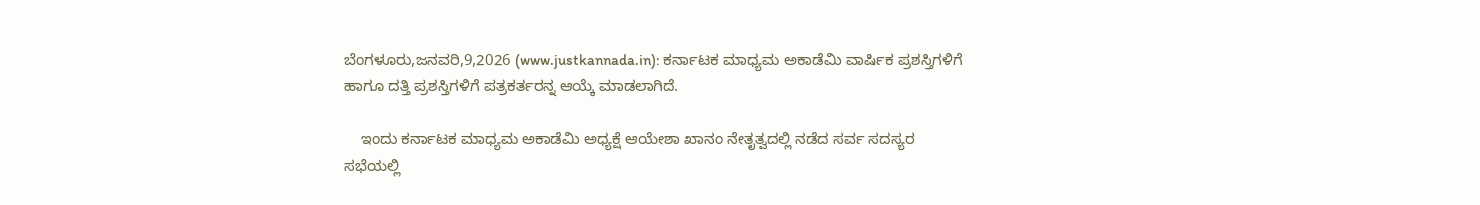ಬೆಂಗಳೂರು,ಜನವರಿ,9,2026 (www.justkannada.in): ಕರ್ನಾಟಕ ಮಾಧ್ಯಮ ಅಕಾಡೆಮಿ ವಾರ್ಷಿಕ ಪ್ರಶಸ್ತಿಗಳಿಗೆ ಹಾಗೂ ದತ್ತಿ ಪ್ರಶಸ್ತಿಗಳಿಗೆ ಪತ್ರಕರ್ತರನ್ನ ಆಯ್ಕೆ ಮಾಡಲಾಗಿದೆ.

    ಇಂದು ಕರ್ನಾಟಕ ಮಾಧ್ಯಮ ಅಕಾಡೆಮಿ ಅಧ್ಯಕ್ಷೆ ಆಯೇಶಾ ಖಾನಂ ನೇತೃತ್ವದಲ್ಲಿ ನಡೆದ ಸರ್ವ ಸದಸ್ಯರ ಸಭೆಯಲ್ಲಿ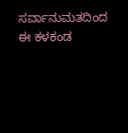ಸರ್ವಾನುಮತದಿಂದ ಈ ಕಳಕಂಡ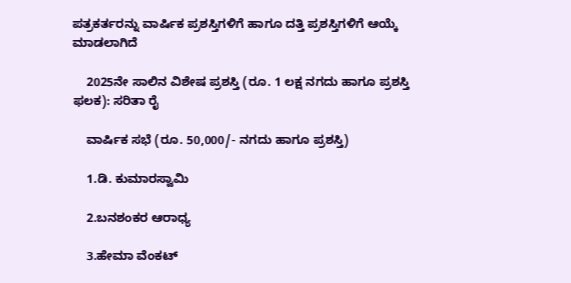ಪತ್ರಕರ್ತರನ್ನು ವಾರ್ಷಿಕ ಪ್ರಶಸ್ತಿಗಳಿಗೆ ಹಾಗೂ ದತ್ತಿ ಪ್ರಶಸ್ತಿಗಳಿಗೆ ಆಯ್ಕೆ ಮಾಡಲಾಗಿದೆ

    2025ನೇ ಸಾಲಿನ ವಿಶೇಷ ಪ್ರಶಸ್ತಿ (ರೂ. 1 ಲಕ್ಷ ನಗದು ಹಾಗೂ ಪ್ರಶಸ್ತಿ ಫಲಕ): ಸರಿತಾ ರೈ

    ವಾರ್ಷಿಕ ಸಭೆ (ರೂ. 50,000/- ನಗದು ಹಾಗೂ ಪ್ರಶಸ್ತಿ)

    1.ಡಿ. ಕುಮಾರಸ್ವಾಮಿ

    2.ಬನಶಂಕರ ಆರಾಧ್ಯ

    3.ಹೇಮಾ ವೆಂಕಟ್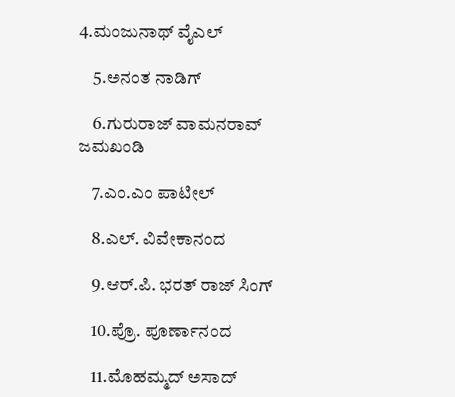4.ಮಂಜುನಾಥ್ ವೈಎಲ್

    5.ಅನಂತ ನಾಡಿಗ್

    6.ಗುರುರಾಜ್ ವಾಮನರಾವ್ ಜಮಖಂಡಿ

    7.ಎಂ.ಎಂ ಪಾಟೀಲ್

    8.ಎಲ್. ವಿವೇಕಾನಂದ

    9.ಆರ್.ಪಿ. ಭರತ್‌ ರಾಜ್ ಸಿಂಗ್

    10.ಪ್ರೊ. ಪೂರ್ಣಾನಂದ

    11.ಮೊಹಮ್ಮದ್ ಅಸಾದ್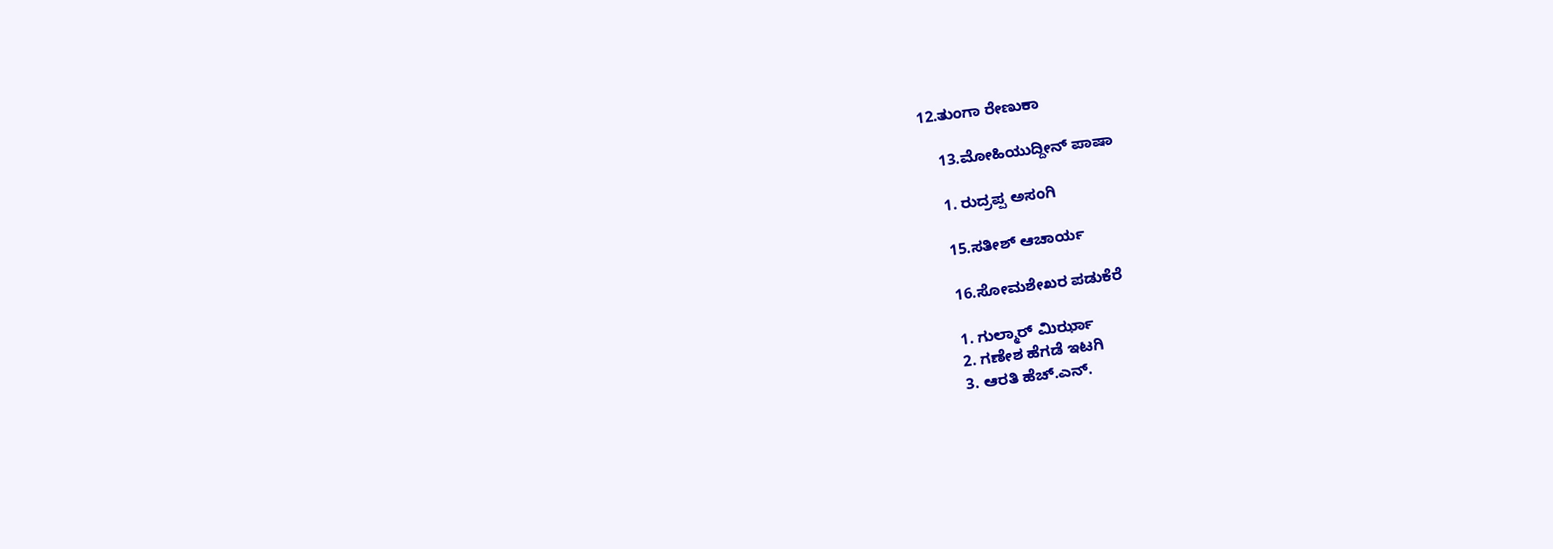12.ತುಂಗಾ ರೇಣುಕಾ

    13.ಮೋಹಿಯುದ್ದೀನ್ ಪಾಷಾ

    1. ರುದ್ರಪ್ಪ ಅಸಂಗಿ

    15.ಸತೀಶ್ ಆಚಾರ್ಯ

    16.ಸೋಮಶೇಖರ ಪಡುಕೆರೆ

    1. ಗುಲ್ಮಾರ್ ಮಿರ್ಝಾ
    2. ಗಣೇಶ ಹೆಗಡೆ ಇಟಗಿ
    3. ಆರತಿ ಹೆಚ್.ಎನ್.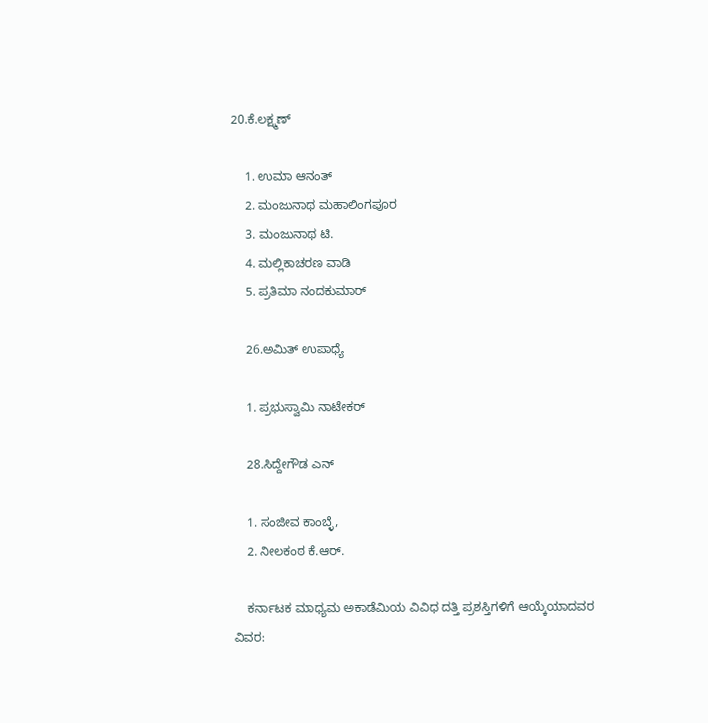20.ಕೆ.ಲಕ್ಷ್ಮಣ್

    1. ಉಮಾ ಆನಂತ್
    2. ಮಂಜುನಾಥ ಮಹಾಲಿಂಗಪೂರ
    3. ಮಂಜುನಾಥ ಟಿ.
    4. ಮಲ್ಲಿಕಾಚರಣ ವಾಡಿ
    5. ಪ್ರತಿಮಾ ನಂದಕುಮಾರ್

    26.ಅಮಿತ್ ಉಪಾಧ್ಯೆ

    1. ಪ್ರಭುಸ್ವಾಮಿ ನಾಟೇಕರ್

    28.ಸಿದ್ದೇಗೌಡ ಎನ್

    1. ಸಂಜೀವ ಕಾಂಬ್ಳೆ,
    2. ನೀಲಕಂಠ ಕೆ.ಆರ್.

    ಕರ್ನಾಟಕ ಮಾಧ್ಯಮ ಅಕಾಡೆಮಿಯ ವಿವಿಧ ದತ್ತಿ ಪ್ರಶಸ್ತಿಗಳಿಗೆ ಆಯ್ಕೆಯಾದವರ ವಿವರ: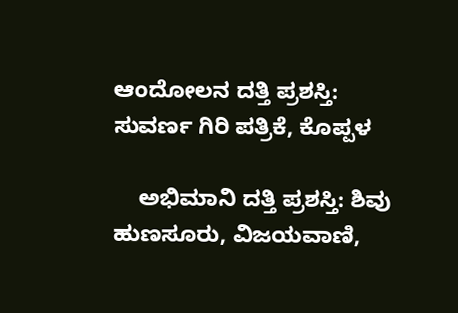ಆಂದೋಲನ ದತ್ತಿ ಪ್ರಶಸ್ತಿ: ಸುವರ್ಣ ಗಿರಿ ಪತ್ರಿಕೆ, ಕೊಪ್ಪಳ

    ಅಭಿಮಾನಿ ದತ್ತಿ ಪ್ರಶಸ್ತಿ: ಶಿವು ಹುಣಸೂರು, ವಿಜಯವಾಣಿ,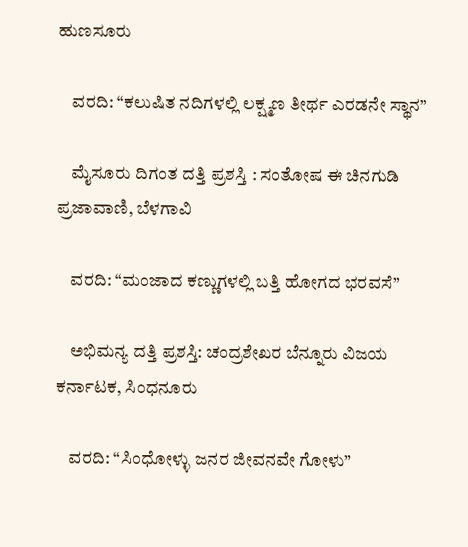ಹುಣಸೂರು

    ವರದಿ: “ಕಲುಷಿತ ನದಿಗಳಲ್ಲಿ ಲಕ್ಷ್ಮಣ ತೀರ್ಥ ಎರಡನೇ ಸ್ಥಾನ”

    ಮೈಸೂರು ದಿಗಂತ ದತ್ತಿ ಪ್ರಶಸ್ತಿ : ಸಂತೋಷ ಈ ಚಿನಗುಡಿ ಪ್ರಜಾವಾಣಿ, ಬೆಳಗಾವಿ

    ವರದಿ: “ಮಂಜಾದ ಕಣ್ಣುಗಳಲ್ಲಿ ಬತ್ತಿ ಹೋಗದ ಭರವಸೆ”

    ಅಭಿಮನ್ಯ ದತ್ತಿ ಪ್ರಶಸ್ತಿ: ಚಂದ್ರಶೇಖರ ಬೆನ್ನೂರು ವಿಜಯ ಕರ್ನಾಟಕ, ಸಿಂಧನೂರು

    ವರದಿ: “ಸಿಂಧೋಳ್ಳು ಜನರ ಜೀವನವೇ ಗೋಳು”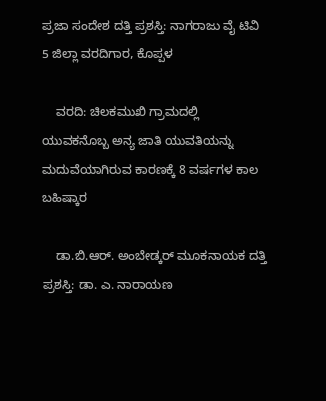ಪ್ರಜಾ ಸಂದೇಶ ದತ್ತಿ ಪ್ರಶಸ್ತಿ: ನಾಗರಾಜು ವೈ ಟಿವಿ 5 ಜಿಲ್ಲಾ ವರದಿಗಾರ, ಕೊಪ್ಪಳ

    ವರದಿ: ಚಿಲಕಮುಖಿ ಗ್ರಾಮದಲ್ಲಿ ಯುವಕನೊಬ್ಬ ಅನ್ಯ ಜಾತಿ ಯುವತಿಯನ್ನು ಮದುವೆಯಾಗಿರುವ ಕಾರಣಕ್ಕೆ 8 ವರ್ಷಗಳ ಕಾಲ ಬಹಿಷ್ಕಾರ

    ಡಾ.ಬಿ.ಆರ್. ಅಂಬೇಡ್ಕರ್ ಮೂಕನಾಯಕ ದತ್ತಿ ಪ್ರಶಸ್ತಿ: ಡಾ. ಎ. ನಾರಾಯಣ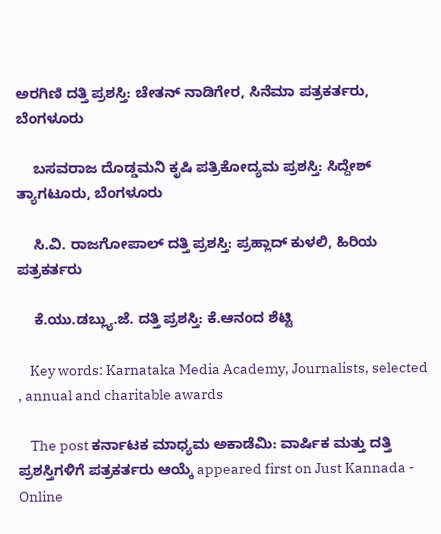ಅರಗಿಣಿ ದತ್ತಿ ಪ್ರಶಸ್ತಿ: ಚೇತನ್ ನಾಡಿಗೇರ, ಸಿನೆಮಾ ಪತ್ರಕರ್ತರು, ಬೆಂಗಳೂರು

    ಬಸವರಾಜ ದೊಡ್ಡಮನಿ ಕೃಷಿ ಪತ್ರಿಕೋದ್ಯಮ ಪ್ರಶಸ್ತಿ: ಸಿದ್ದೇಶ್ ತ್ಯಾಗಟೂರು, ಬೆಂಗಳೂರು

    ಸಿ.ವಿ. ರಾಜಗೋಪಾಲ್ ದತ್ತಿ ಪ್ರಶಸ್ತಿ: ಪ್ರಹ್ಲಾದ್ ಕುಳಲಿ, ಹಿರಿಯ ಪತ್ರಕರ್ತರು

    ಕೆ.ಯು.ಡಬ್ಲ್ಯು.ಜೆ. ದತ್ತಿ ಪ್ರಶಸ್ತಿ: ಕೆ.ಆನಂದ ಶೆಟ್ಟಿ

    Key words: Karnataka Media Academy, Journalists, selected , annual and charitable awards

    The post ಕರ್ನಾಟಕ ಮಾಧ್ಯಮ ಅಕಾಡೆಮಿ: ವಾರ್ಷಿಕ ಮತ್ತು ದತ್ತಿ ಪ್ರಶಸ್ತಿಗಳಿಗೆ ಪತ್ರಕರ್ತರು ಆಯ್ಕೆ appeared first on Just Kannada - Online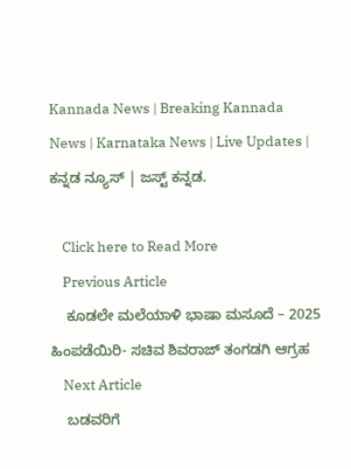Kannada News | Breaking Kannada News | Karnataka News | Live Updates | ಕನ್ನಡ ನ್ಯೂಸ್ | ಜಸ್ಟ್ ಕನ್ನಡ.

    Click here to Read More
    Previous Article
    ಕೂಡಲೇ ಮಲೆಯಾಳಿ ಭಾಷಾ ಮಸೂದೆ – 2025 ಹಿಂಪಡೆಯಿರಿ- ಸಚಿವ ಶಿವರಾಜ್ ತಂಗಡಗಿ ಆಗ್ರಹ
    Next Article
    ಬಡವರಿಗೆ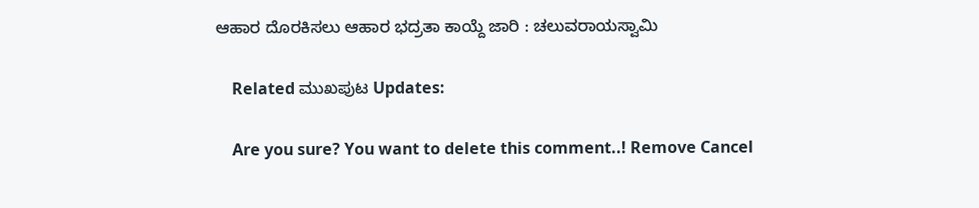ಆಹಾರ ದೊರಕಿಸಲು ಆಹಾರ ಭದ್ರತಾ ಕಾಯ್ದೆ ಜಾರಿ : ಚಲುವರಾಯಸ್ವಾಮಿ

    Related ಮುಖಪುಟ Updates:

    Are you sure? You want to delete this comment..! Remove Cancel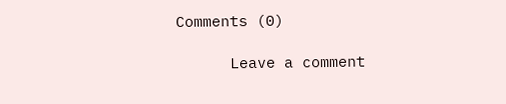Comments (0)

      Leave a comment